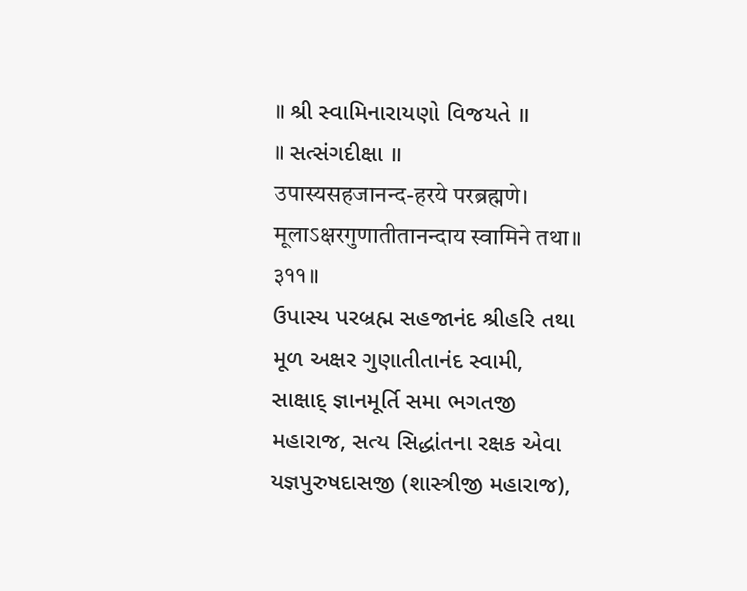॥ શ્રી સ્વામિનારાયણો વિજયતે ॥
॥ સત્સંગદીક્ષા ॥
उपास्यसहजानन्द-हरये परब्रह्मणे।
मूलाऽक्षरगुणातीतानन्दाय स्वामिने तथा॥ ३११॥
ઉપાસ્ય પરબ્રહ્મ સહજાનંદ શ્રીહરિ તથા મૂળ અક્ષર ગુણાતીતાનંદ સ્વામી, સાક્ષાદ્ જ્ઞાનમૂર્તિ સમા ભગતજી મહારાજ, સત્ય સિદ્ધાંતના રક્ષક એવા યજ્ઞપુરુષદાસજી (શાસ્ત્રીજી મહારાજ),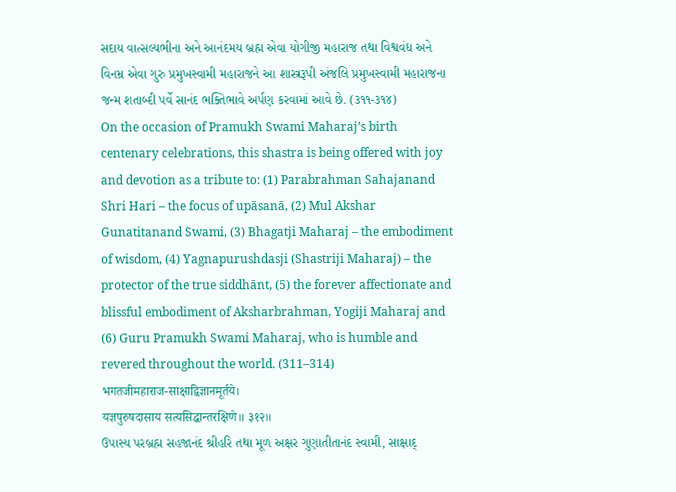સદાય વાત્સલ્યભીના અને આનંદમય બ્રહ્મ એવા યોગીજી મહારાજ તથા વિશ્વવંદ્ય અને વિનમ્ર એવા ગુરુ પ્રમુખસ્વામી મહારાજને આ શાસ્ત્રરૂપી અંજલિ પ્રમુખસ્વામી મહારાજના જન્મ શતાબ્દી પર્વે સાનંદ ભક્તિભાવે અર્પણ કરવામાં આવે છે. (૩૧૧-૩૧૪)
On the occasion of Pramukh Swami Maharaj’s birth centenary celebrations, this shastra is being offered with joy and devotion as a tribute to: (1) Parabrahman Sahajanand Shri Hari – the focus of upāsanā, (2) Mul Akshar Gunatitanand Swami, (3) Bhagatji Maharaj – the embodiment of wisdom, (4) Yagnapurushdasji (Shastriji Maharaj) – the protector of the true siddhānt, (5) the forever affectionate and blissful embodiment of Aksharbrahman, Yogiji Maharaj and (6) Guru Pramukh Swami Maharaj, who is humble and revered throughout the world. (311–314)
भगतजीमहाराज-साक्षाद्विज्ञानमूर्तये।
यज्ञपुरुषदासाय सत्यसिद्धान्तरक्षिणे॥ ३१२॥
ઉપાસ્ય પરબ્રહ્મ સહજાનંદ શ્રીહરિ તથા મૂળ અક્ષર ગુણાતીતાનંદ સ્વામી, સાક્ષાદ્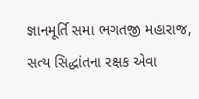જ્ઞાનમૂર્તિ સમા ભગતજી મહારાજ, સત્ય સિદ્ધાંતના રક્ષક એવા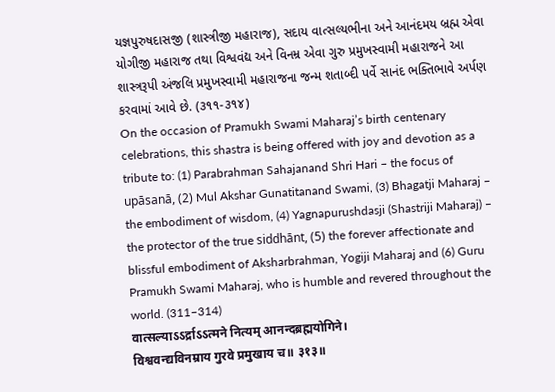યજ્ઞપુરુષદાસજી (શાસ્ત્રીજી મહારાજ), સદાય વાત્સલ્યભીના અને આનંદમય બ્રહ્મ એવા યોગીજી મહારાજ તથા વિશ્વવંદ્ય અને વિનમ્ર એવા ગુરુ પ્રમુખસ્વામી મહારાજને આ શાસ્ત્રરૂપી અંજલિ પ્રમુખસ્વામી મહારાજના જન્મ શતાબ્દી પર્વે સાનંદ ભક્તિભાવે અર્પણ કરવામાં આવે છે. (૩૧૧-૩૧૪)
On the occasion of Pramukh Swami Maharaj’s birth centenary celebrations, this shastra is being offered with joy and devotion as a tribute to: (1) Parabrahman Sahajanand Shri Hari – the focus of upāsanā, (2) Mul Akshar Gunatitanand Swami, (3) Bhagatji Maharaj – the embodiment of wisdom, (4) Yagnapurushdasji (Shastriji Maharaj) – the protector of the true siddhānt, (5) the forever affectionate and blissful embodiment of Aksharbrahman, Yogiji Maharaj and (6) Guru Pramukh Swami Maharaj, who is humble and revered throughout the world. (311–314)
वात्सल्याऽऽर्द्राऽऽत्मने नित्यम् आनन्दब्रह्मयोगिने।
विश्ववन्द्यविनम्राय गुरवे प्रमुखाय च॥ ३१३॥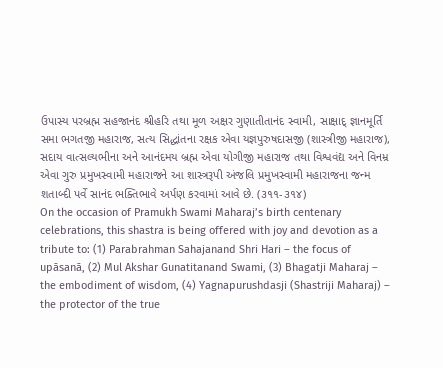ઉપાસ્ય પરબ્રહ્મ સહજાનંદ શ્રીહરિ તથા મૂળ અક્ષર ગુણાતીતાનંદ સ્વામી, સાક્ષાદ્ જ્ઞાનમૂર્તિ સમા ભગતજી મહારાજ, સત્ય સિદ્ધાંતના રક્ષક એવા યજ્ઞપુરુષદાસજી (શાસ્ત્રીજી મહારાજ), સદાય વાત્સલ્યભીના અને આનંદમય બ્રહ્મ એવા યોગીજી મહારાજ તથા વિશ્વવંદ્ય અને વિનમ્ર એવા ગુરુ પ્રમુખસ્વામી મહારાજને આ શાસ્ત્રરૂપી અંજલિ પ્રમુખસ્વામી મહારાજના જન્મ શતાબ્દી પર્વે સાનંદ ભક્તિભાવે અર્પણ કરવામાં આવે છે. (૩૧૧-૩૧૪)
On the occasion of Pramukh Swami Maharaj’s birth centenary celebrations, this shastra is being offered with joy and devotion as a tribute to: (1) Parabrahman Sahajanand Shri Hari – the focus of upāsanā, (2) Mul Akshar Gunatitanand Swami, (3) Bhagatji Maharaj – the embodiment of wisdom, (4) Yagnapurushdasji (Shastriji Maharaj) – the protector of the true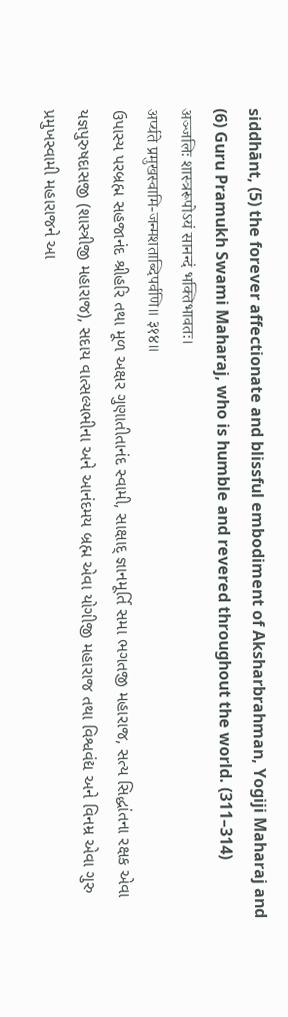siddhānt, (5) the forever affectionate and blissful embodiment of Aksharbrahman, Yogiji Maharaj and (6) Guru Pramukh Swami Maharaj, who is humble and revered throughout the world. (311–314)
अञ्जलिः शास्त्ररूपोऽयं सानन्दं भक्तिभावतः।
अर्प्यते प्रमुखस्वामि-जन्मशताब्दिपर्वणि॥ ३१४॥
ઉપાસ્ય પરબ્રહ્મ સહજાનંદ શ્રીહરિ તથા મૂળ અક્ષર ગુણાતીતાનંદ સ્વામી, સાક્ષાદ્ જ્ઞાનમૂર્તિ સમા ભગતજી મહારાજ, સત્ય સિદ્ધાંતના રક્ષક એવા યજ્ઞપુરુષદાસજી (શાસ્ત્રીજી મહારાજ), સદાય વાત્સલ્યભીના અને આનંદમય બ્રહ્મ એવા યોગીજી મહારાજ તથા વિશ્વવંદ્ય અને વિનમ્ર એવા ગુરુ પ્રમુખસ્વામી મહારાજને આ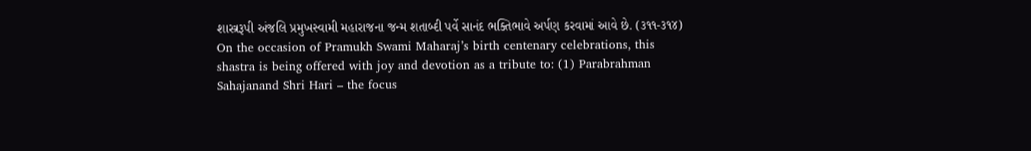શાસ્ત્રરૂપી અંજલિ પ્રમુખસ્વામી મહારાજના જન્મ શતાબ્દી પર્વે સાનંદ ભક્તિભાવે અર્પણ કરવામાં આવે છે. (૩૧૧-૩૧૪)
On the occasion of Pramukh Swami Maharaj’s birth centenary celebrations, this shastra is being offered with joy and devotion as a tribute to: (1) Parabrahman Sahajanand Shri Hari – the focus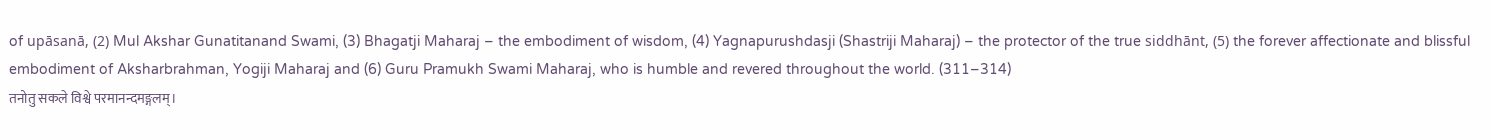of upāsanā, (2) Mul Akshar Gunatitanand Swami, (3) Bhagatji Maharaj – the embodiment of wisdom, (4) Yagnapurushdasji (Shastriji Maharaj) – the protector of the true siddhānt, (5) the forever affectionate and blissful embodiment of Aksharbrahman, Yogiji Maharaj and (6) Guru Pramukh Swami Maharaj, who is humble and revered throughout the world. (311–314)
तनोतु सकले विश्वे परमानन्दमङ्गलम्।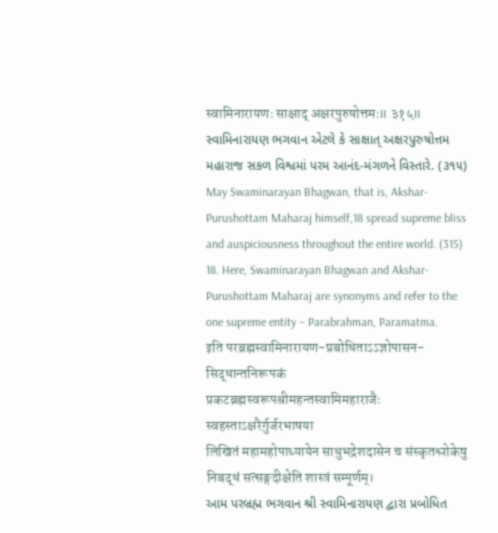स्वामिनारायणः साक्षाद् अक्षरपुरुषोत्तमः॥ ३१५॥
સ્વામિનારાયણ ભગવાન એટલે કે સાક્ષાત્ અક્ષરપુરુષોત્તમ મહારાજ સકળ વિશ્વમાં પરમ આનંદ-મંગળને વિસ્તારે. (૩૧૫)
May Swaminarayan Bhagwan, that is, Akshar-Purushottam Maharaj himself,18 spread supreme bliss and auspiciousness throughout the entire world. (315)
18. Here, Swaminarayan Bhagwan and Akshar-Purushottam Maharaj are synonyms and refer to the one supreme entity – Parabrahman, Paramatma.
इति परब्रह्मस्वामिनारायण-प्रबोधिताऽऽज्ञोपासन-सिद्धान्तनिरूपकं
प्रकटब्रह्मस्वरूपश्रीमहन्तस्वामिमहाराजैः स्वहस्ताऽक्षरैर्गुर्जरभाषया
लिखितं महामहोपाध्यायेन साधुभद्रेशदासेन च संस्कृतश्लोकेषु
निबद्धं सत्सङ्गदीक्षेति शास्त्रं सम्पूर्णम्।
આમ પરબ્રહ્મ ભગવાન શ્રી સ્વામિનારાયણ દ્વારા પ્રબોધિત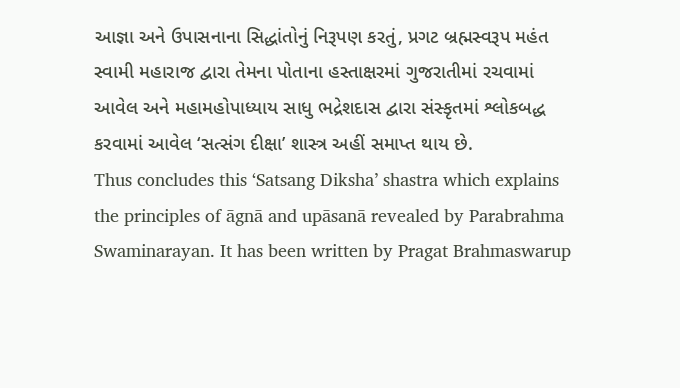આજ્ઞા અને ઉપાસનાના સિદ્ધાંતોનું નિરૂપણ કરતું, પ્રગટ બ્રહ્મસ્વરૂપ મહંત સ્વામી મહારાજ દ્વારા તેમના પોતાના હસ્તાક્ષરમાં ગુજરાતીમાં રચવામાં આવેલ અને મહામહોપાધ્યાય સાધુ ભદ્રેશદાસ દ્વારા સંસ્કૃતમાં શ્લોકબદ્ધ કરવામાં આવેલ ‘સત્સંગ દીક્ષા’ શાસ્ત્ર અહીં સમાપ્ત થાય છે.
Thus concludes this ‘Satsang Diksha’ shastra which explains the principles of āgnā and upāsanā revealed by Parabrahma Swaminarayan. It has been written by Pragat Brahmaswarup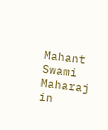Mahant Swami Maharaj in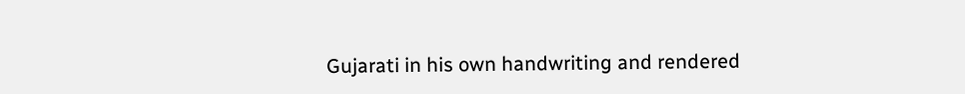Gujarati in his own handwriting and rendered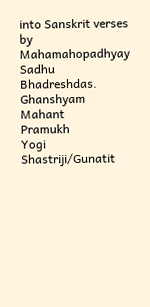into Sanskrit verses by Mahamahopadhyay Sadhu Bhadreshdas.
Ghanshyam
Mahant
Pramukh
Yogi
Shastriji/Gunatit